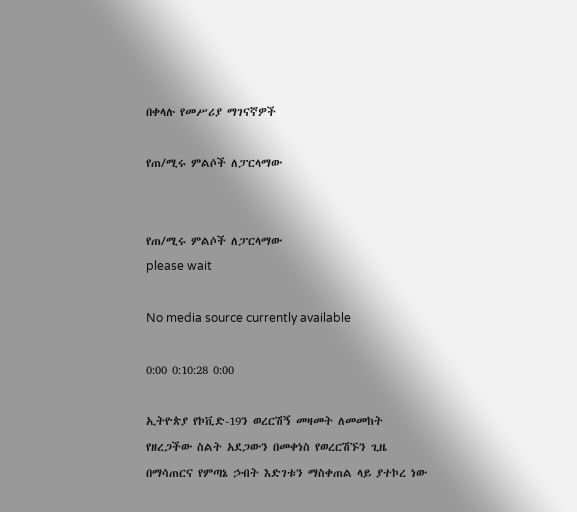በቀላሉ የመሥሪያ ማገናኛዎች

የጠ/ሚሩ ምልሶች ለፓርላማው


የጠ/ሚሩ ምልሶች ለፓርላማው
please wait

No media source currently available

0:00 0:10:28 0:00

ኢትዮጵያ የኮቪድ-19ን ወረርሽኝ መዛመት ለመመከት የዘረጋችው ስልት አደጋውን በመቀነስ የወረርሽኙን ጊዜ በማሳጠርና የምጣኔ ኃብት እድገቱን ማስቀጠል ላይ ያተኮረ ነው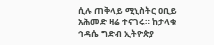ሲሉ ጠቅላይ ሚኒስትር ዐቢይ አሕመድ ዛሬ ተናገሩ። ከታላቁ ኅዳሴ ግድብ ኢትዮጵያ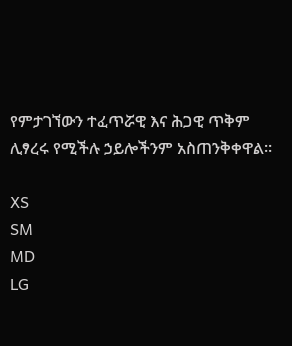የምታገኘውን ተፈጥሯዊ እና ሕጋዊ ጥቅም ሊፃረሩ የሚችሉ ኃይሎችንም አስጠንቅቀዋል።

XS
SM
MD
LG